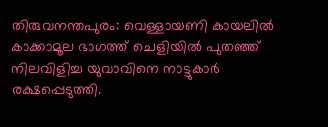തിരുവനന്തപുരം: വെള്ളായണി കായലിൽ കാക്കാമൂല ഭാഗത്ത് ചെളിയിൽ പുതഞ്ഞ് നിലവിളിച്ച യുവാവിനെ നാട്ടുകാർ രക്ഷപ്പെടുത്തി.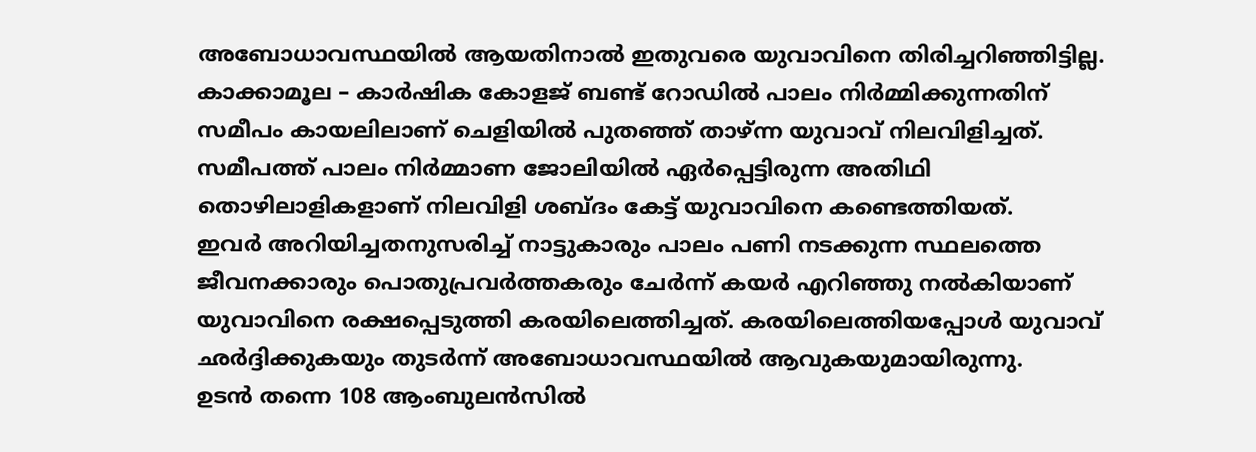അബോധാവസ്ഥയിൽ ആയതിനാൽ ഇതുവരെ യുവാവിനെ തിരിച്ചറിഞ്ഞിട്ടില്ല.
കാക്കാമൂല – കാർഷിക കോളജ് ബണ്ട് റോഡിൽ പാലം നിർമ്മിക്കുന്നതിന് സമീപം കായലിലാണ് ചെളിയിൽ പുതഞ്ഞ് താഴ്ന്ന യുവാവ് നിലവിളിച്ചത്. സമീപത്ത് പാലം നിർമ്മാണ ജോലിയിൽ ഏർപ്പെട്ടിരുന്ന അതിഥി തൊഴിലാളികളാണ് നിലവിളി ശബ്ദം കേട്ട് യുവാവിനെ കണ്ടെത്തിയത്.
ഇവർ അറിയിച്ചതനുസരിച്ച് നാട്ടുകാരും പാലം പണി നടക്കുന്ന സ്ഥലത്തെ ജീവനക്കാരും പൊതുപ്രവർത്തകരും ചേർന്ന് കയർ എറിഞ്ഞു നൽകിയാണ് യുവാവിനെ രക്ഷപ്പെടുത്തി കരയിലെത്തിച്ചത്. കരയിലെത്തിയപ്പോൾ യുവാവ് ഛർദ്ദിക്കുകയും തുടർന്ന് അബോധാവസ്ഥയിൽ ആവുകയുമായിരുന്നു.
ഉടൻ തന്നെ 108 ആംബുലൻസിൽ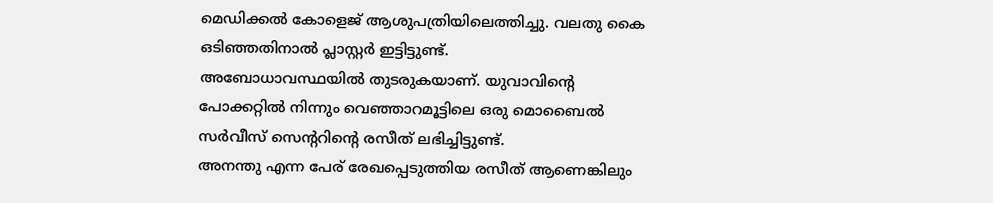മെഡിക്കൽ കോളെജ് ആശുപത്രിയിലെത്തിച്ചു. വലതു കൈ ഒടിഞ്ഞതിനാൽ പ്ലാസ്റ്റർ ഇട്ടിട്ടുണ്ട്.
അബോധാവസ്ഥയിൽ തുടരുകയാണ്. യുവാവിന്റെ പോക്കറ്റിൽ നിന്നും വെഞ്ഞാറമൂട്ടിലെ ഒരു മൊബൈൽ സർവീസ് സെന്ററിന്റെ രസീത് ലഭിച്ചിട്ടുണ്ട്.
അനന്തു എന്ന പേര് രേഖപ്പെടുത്തിയ രസീത് ആണെങ്കിലും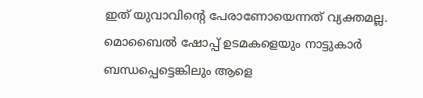ഇത് യുവാവിന്റെ പേരാണോയെന്നത് വ്യക്തമല്ല. മൊബൈൽ ഷോപ്പ് ഉടമകളെയും നാട്ടുകാർ ബന്ധപ്പെട്ടെങ്കിലും ആളെ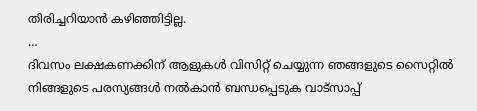തിരിച്ചറിയാൻ കഴിഞ്ഞിട്ടില്ല.
…
ദിവസം ലക്ഷകണക്കിന് ആളുകൾ വിസിറ്റ് ചെയ്യുന്ന ഞങ്ങളുടെ സൈറ്റിൽ നിങ്ങളുടെ പരസ്യങ്ങൾ നൽകാൻ ബന്ധപ്പെടുക വാട്സാപ്പ്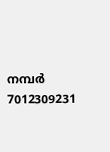നമ്പർ 7012309231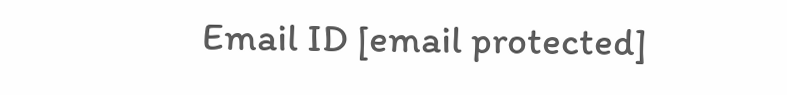Email ID [email protected]